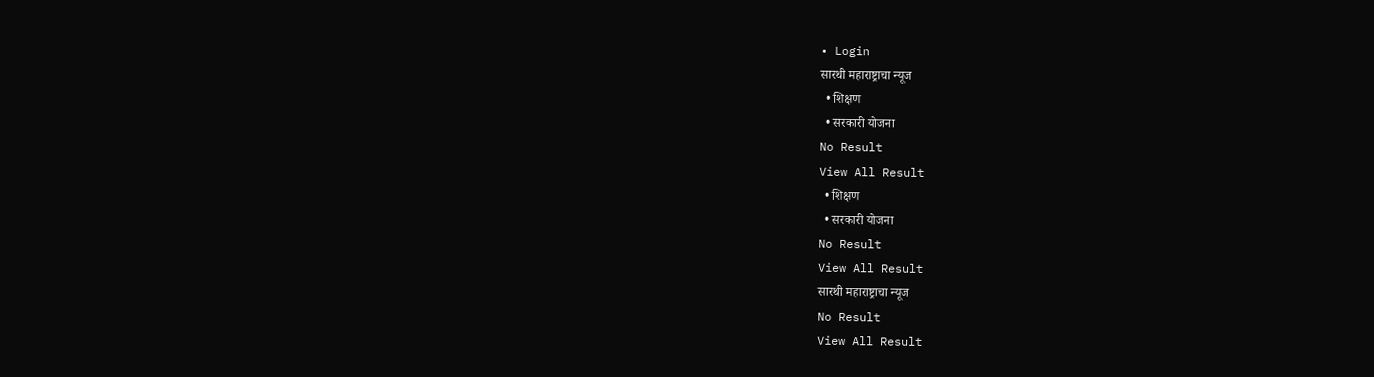• Login
सारथी महाराष्ट्राचा न्यूज
  • शिक्षण
  • सरकारी योजना
No Result
View All Result
  • शिक्षण
  • सरकारी योजना
No Result
View All Result
सारथी महाराष्ट्राचा न्यूज
No Result
View All Result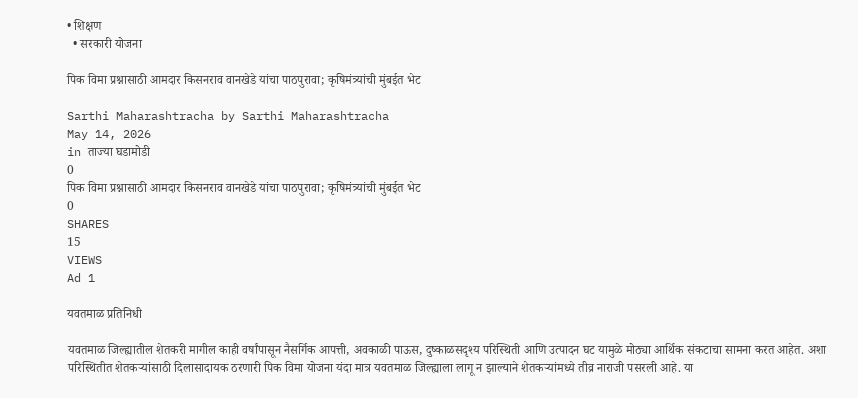• शिक्षण
  • सरकारी योजना

पिक विमा प्रश्नासाठी आमदार किसनराव वानखेडे यांचा पाठपुरावा; कृषिमंत्र्यांची मुंबईत भेट

Sarthi Maharashtracha by Sarthi Maharashtracha
May 14, 2026
in ताज्या घडामोडी
0
पिक विमा प्रश्नासाठी आमदार किसनराव वानखेडे यांचा पाठपुरावा; कृषिमंत्र्यांची मुंबईत भेट
0
SHARES
15
VIEWS
Ad 1

यवतमाळ प्रतिनिधी

यवतमाळ जिल्ह्यातील शेतकरी मागील काही वर्षांपासून नैसर्गिक आपत्ती, अवकाळी पाऊस, दुष्काळसदृश्य परिस्थिती आणि उत्पादन घट यामुळे मोठ्या आर्थिक संकटाचा सामना करत आहेत. अशा परिस्थितीत शेतकऱ्यांसाठी दिलासादायक ठरणारी पिक विमा योजना यंदा मात्र यवतमाळ जिल्ह्याला लागू न झाल्याने शेतकऱ्यांमध्ये तीव्र नाराजी पसरली आहे. या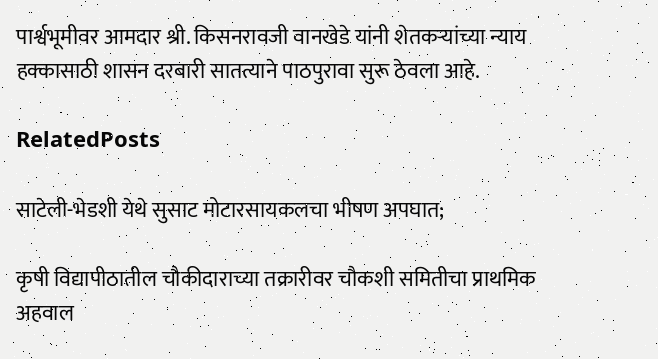पार्श्वभूमीवर आमदार श्री. किसनरावजी वानखेडे यांनी शेतकऱ्यांच्या न्याय हक्कासाठी शासन दरबारी सातत्याने पाठपुरावा सुरू ठेवला आहे.

RelatedPosts

साटेली-भेडशी येथे सुसाट मोटारसायकलचा भीषण अपघात;

कृषी विद्यापीठातील चौकीदाराच्या तक्रारीवर चौकशी समितीचा प्राथमिक अहवाल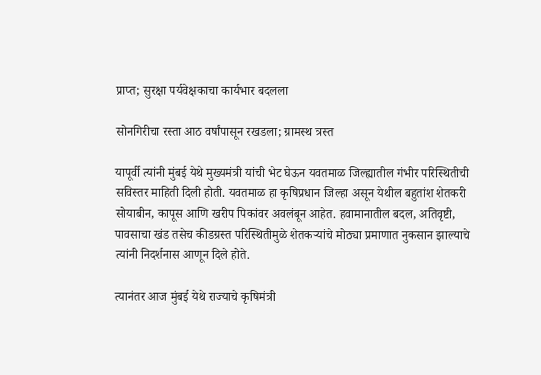प्राप्त; सुरक्षा पर्यवेक्षकाचा कार्यभार बदलला

सोनगिरीचा रस्ता आठ वर्षांपासून रखडला; ग्रामस्थ त्रस्त

यापूर्वी त्यांनी मुंबई येथे मुख्यमंत्री यांची भेट घेऊन यवतमाळ जिल्ह्यातील गंभीर परिस्थितीची सविस्तर माहिती दिली होती. यवतमाळ हा कृषिप्रधान जिल्हा असून येथील बहुतांश शेतकरी सोयाबीन, कापूस आणि खरीप पिकांवर अवलंबून आहेत. हवामानातील बदल, अतिवृष्टी, पावसाचा खंड तसेच कीडग्रस्त परिस्थितीमुळे शेतकऱ्यांचे मोठ्या प्रमाणात नुकसान झाल्याचे त्यांनी निदर्शनास आणून दिले होते.

त्यानंतर आज मुंबई येथे राज्याचे कृषिमंत्री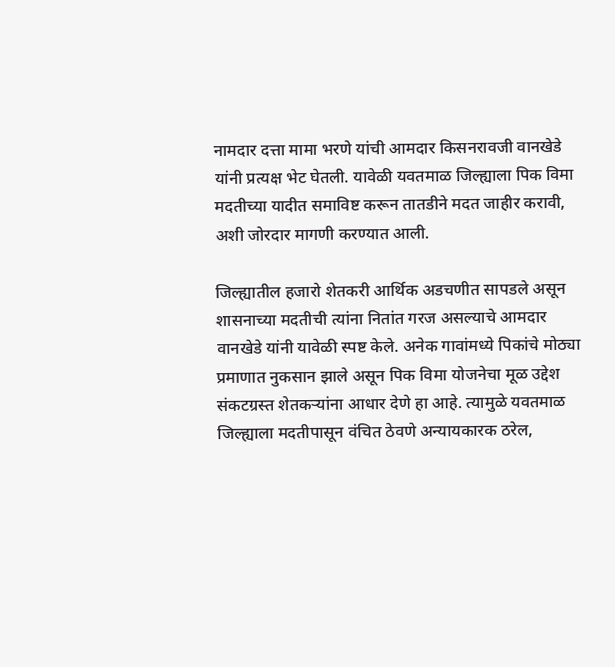नामदार दत्ता मामा भरणे यांची आमदार किसनरावजी वानखेडे यांनी प्रत्यक्ष भेट घेतली. यावेळी यवतमाळ जिल्ह्याला पिक विमा मदतीच्या यादीत समाविष्ट करून तातडीने मदत जाहीर करावी, अशी जोरदार मागणी करण्यात आली.

जिल्ह्यातील हजारो शेतकरी आर्थिक अडचणीत सापडले असून शासनाच्या मदतीची त्यांना नितांत गरज असल्याचे आमदार वानखेडे यांनी यावेळी स्पष्ट केले. अनेक गावांमध्ये पिकांचे मोठ्या प्रमाणात नुकसान झाले असून पिक विमा योजनेचा मूळ उद्देश संकटग्रस्त शेतकऱ्यांना आधार देणे हा आहे. त्यामुळे यवतमाळ जिल्ह्याला मदतीपासून वंचित ठेवणे अन्यायकारक ठरेल,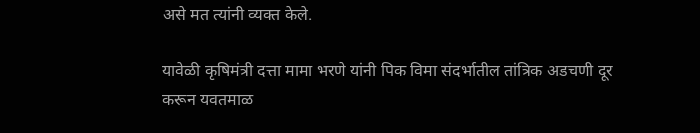असे मत त्यांनी व्यक्त केले.

यावेळी कृषिमंत्री दत्ता मामा भरणे यांनी पिक विमा संदर्भातील तांत्रिक अडचणी दूर करून यवतमाळ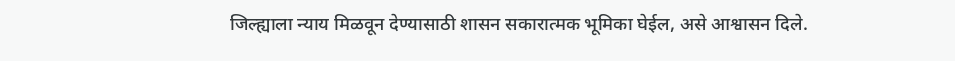जिल्ह्याला न्याय मिळवून देण्यासाठी शासन सकारात्मक भूमिका घेईल, असे आश्वासन दिले.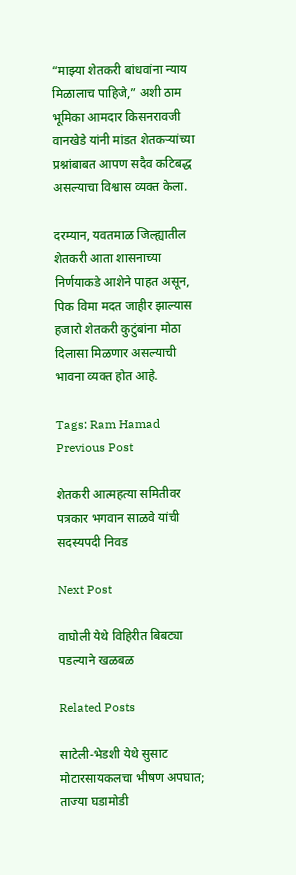“माझ्या शेतकरी बांधवांना न्याय मिळालाच पाहिजे,” अशी ठाम भूमिका आमदार किसनरावजी वानखेडे यांनी मांडत शेतकऱ्यांच्या प्रश्नांबाबत आपण सदैव कटिबद्ध असल्याचा विश्वास व्यक्त केला.

दरम्यान, यवतमाळ जिल्ह्यातील शेतकरी आता शासनाच्या निर्णयाकडे आशेने पाहत असून, पिक विमा मदत जाहीर झाल्यास हजारो शेतकरी कुटुंबांना मोठा दिलासा मिळणार असल्याची भावना व्यक्त होत आहे.

Tags: Ram Hamad
Previous Post

शेतकरी आत्महत्या समितीवर पत्रकार भगवान साळवे यांची सदस्यपदी निवड

Next Post

वाघोली येथे विहिरीत बिबट्या पडल्याने खळबळ

Related Posts

साटेली-भेडशी येथे सुसाट मोटारसायकलचा भीषण अपघात;
ताज्या घडामोडी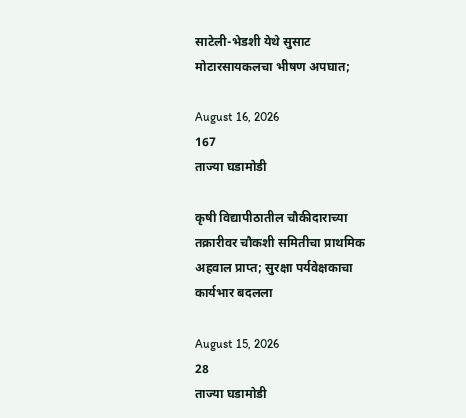साटेली-भेडशी येथे सुसाट मोटारसायकलचा भीषण अपघात;

August 16, 2026
167
ताज्या घडामोडी

कृषी विद्यापीठातील चौकीदाराच्या तक्रारीवर चौकशी समितीचा प्राथमिक अहवाल प्राप्त; सुरक्षा पर्यवेक्षकाचा कार्यभार बदलला

August 15, 2026
28
ताज्या घडामोडी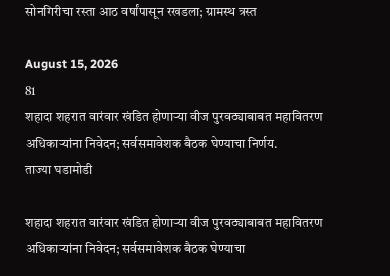सोनगिरीचा रस्ता आठ वर्षांपासून रखडला; ग्रामस्थ त्रस्त

August 15, 2026
81
शहादा शहरात वारंवार खंडित होणाऱ्या वीज पुरवठ्याबाबत महावितरण अधिकाऱ्यांना निवेदन; सर्वसमावेशक बैठक घेण्याचा निर्णय.
ताज्या घडामोडी

शहादा शहरात वारंवार खंडित होणाऱ्या वीज पुरवठ्याबाबत महावितरण अधिकाऱ्यांना निवेदन; सर्वसमावेशक बैठक घेण्याचा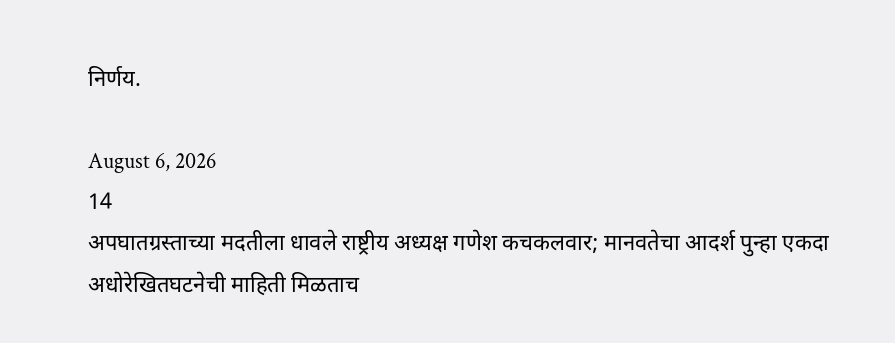निर्णय.

August 6, 2026
14
अपघातग्रस्ताच्या मदतीला धावले राष्ट्रीय अध्यक्ष गणेश कचकलवार; मानवतेचा आदर्श पुन्हा एकदा अधोरेखितघटनेची माहिती मिळताच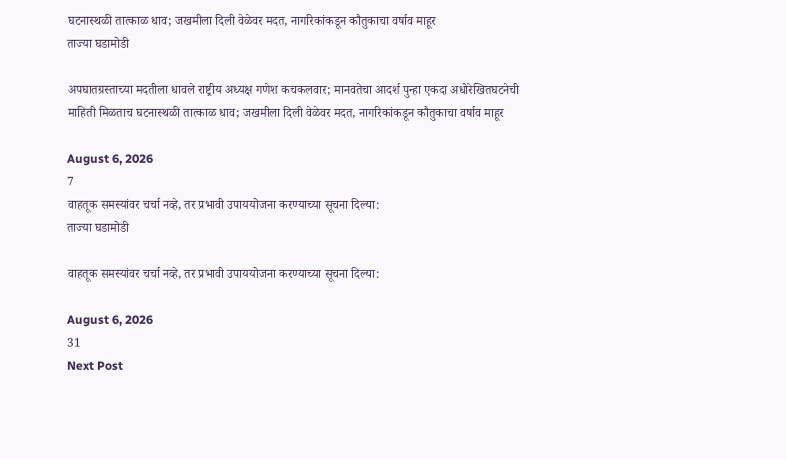घटनास्थळी तात्काळ धाव; जखमीला दिली वेळेवर मदत, नागरिकांकडून कौतुकाचा वर्षाव माहूर
ताज्या घडामोडी

अपघातग्रस्ताच्या मदतीला धावले राष्ट्रीय अध्यक्ष गणेश कचकलवार; मानवतेचा आदर्श पुन्हा एकदा अधोरेखितघटनेची माहिती मिळताच घटनास्थळी तात्काळ धाव; जखमीला दिली वेळेवर मदत, नागरिकांकडून कौतुकाचा वर्षाव माहूर

August 6, 2026
7
वाहतूक समस्यांवर चर्चा नव्हे, तर प्रभावी उपाययोजना करण्याच्या सूचना दिल्या:
ताज्या घडामोडी

वाहतूक समस्यांवर चर्चा नव्हे, तर प्रभावी उपाययोजना करण्याच्या सूचना दिल्या:

August 6, 2026
31
Next Post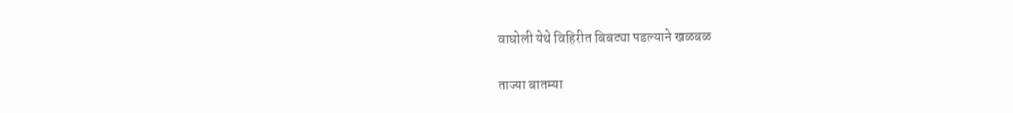वाघोली येथे विहिरीत बिबट्या पडल्याने खळबळ

ताज्या बातम्या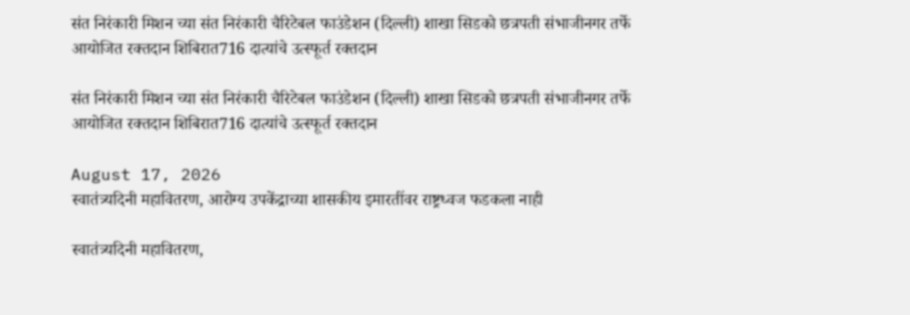संत निरंकारी मिशन च्या संत निरंकारी चैरिटेबल फाउंडेशन (दिल्ली) शाखा सिडको छत्रपती संभाजीनगर तर्फे आयोजित रक्तदान शिबिरात716 दात्यांचे उत्स्फूर्त रक्तदान

संत निरंकारी मिशन च्या संत निरंकारी चैरिटेबल फाउंडेशन (दिल्ली) शाखा सिडको छत्रपती संभाजीनगर तर्फे आयोजित रक्तदान शिबिरात716 दात्यांचे उत्स्फूर्त रक्तदान

August 17, 2026
स्वातंत्र्यदिनी महावितरण, आरोग्य उपकेंद्राच्या शासकीय इमारतींवर राष्ट्रध्वज फडकला नाही

स्वातंत्र्यदिनी महावितरण,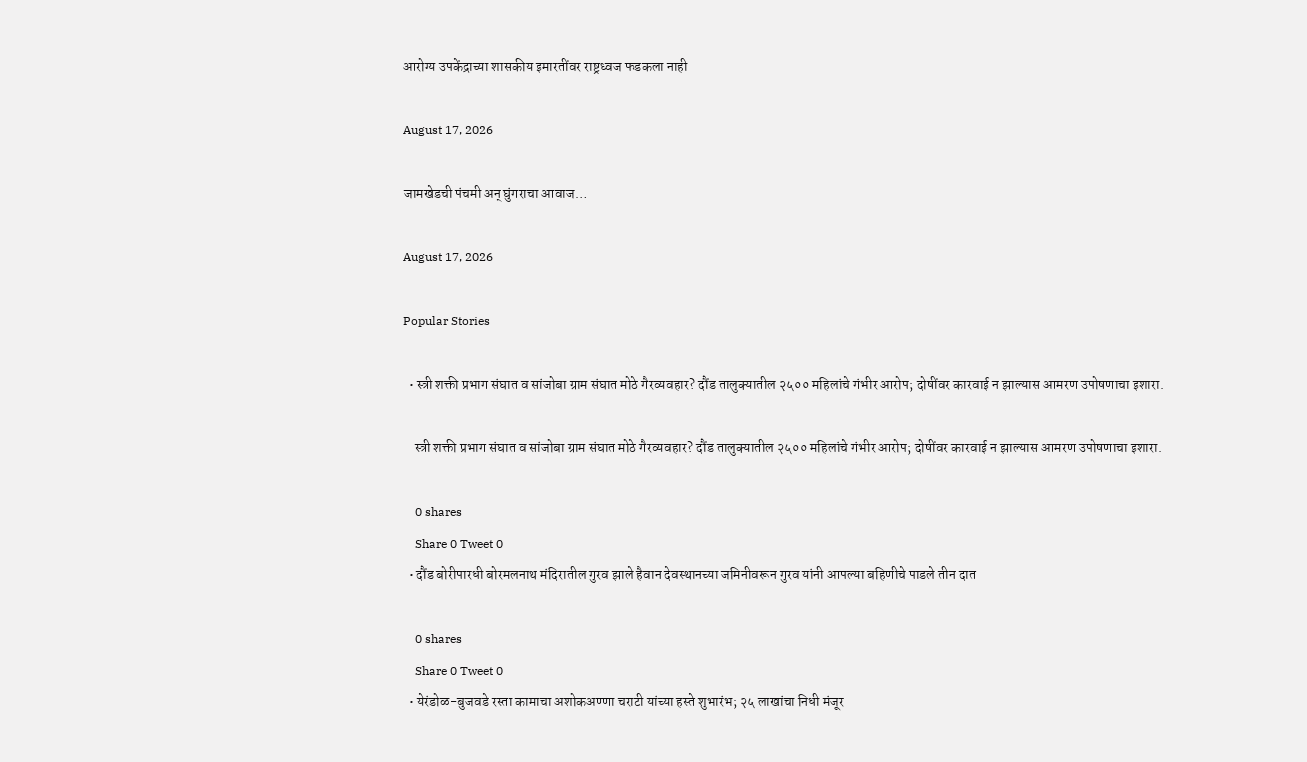आरोग्य उपकेंद्राच्या शासकीय इमारतींवर राष्ट्रध्वज फडकला नाही

August 17, 2026

जामखेडची पंचमी अन् घुंगराचा आवाज…

August 17, 2026

Popular Stories

  • स्त्री शक्ती प्रभाग संघात व सांजोबा ग्राम संघात मोठे गैरव्यवहार? दौंड तालुक्यातील २५०० महिलांचे गंभीर आरोप; दोषींवर कारवाई न झाल्यास आमरण उपोषणाचा इशारा.

    स्त्री शक्ती प्रभाग संघात व सांजोबा ग्राम संघात मोठे गैरव्यवहार? दौंड तालुक्यातील २५०० महिलांचे गंभीर आरोप; दोषींवर कारवाई न झाल्यास आमरण उपोषणाचा इशारा.

    0 shares
    Share 0 Tweet 0
  • दौंड बोरीपारधी बोरमलनाथ मंदिरातील गुरव झाले हैवान देवस्थानच्या जमिनीवरून गुरव यांनी आपल्या बहिणीचे पाडले तीन दात

    0 shares
    Share 0 Tweet 0
  • येरंडोळ-बुजवडे रस्ता कामाचा अशोकअण्णा चराटी यांच्या हस्ते शुभारंभ; २५ लाखांचा निधी मंजूर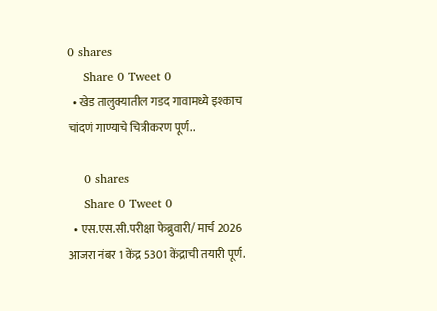0 shares
    Share 0 Tweet 0
  • खेड तालुक्यातील गडद गावामध्ये इश्काच चांदणं गाण्याचे चित्रीकरण पूर्ण..

    0 shares
    Share 0 Tweet 0
  • एस.एस.सी.परीक्षा फेब्रुवारी/ मार्च 2026 आजरा नंबर 1 केंद्र 5301 केंद्राची तयारी पूर्ण.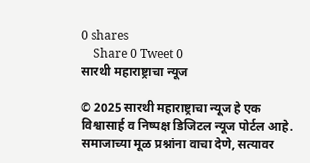0 shares
    Share 0 Tweet 0
सारथी महाराष्ट्राचा न्यूज

© 2025 सारथी महाराष्ट्राचा न्यूज हे एक विश्वासार्ह व निष्पक्ष डिजिटल न्यूज पोर्टल आहे. समाजाच्या मूळ प्रश्नांना वाचा देणे, सत्यावर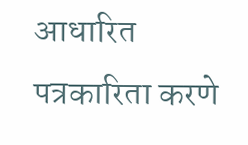आधारित पत्रकारिता करणे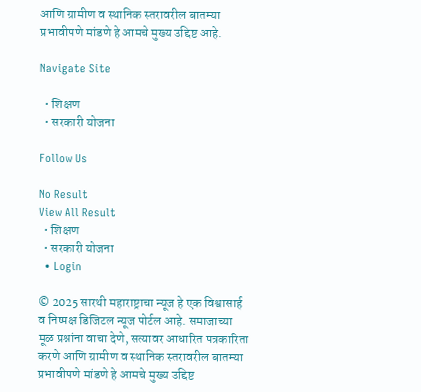आणि ग्रामीण व स्थानिक स्तरावरील बातम्या प्रभावीपणे मांडणे हे आमचे मुख्य उद्दिष्ट आहे.

Navigate Site

  • शिक्षण
  • सरकारी योजना

Follow Us

No Result
View All Result
  • शिक्षण
  • सरकारी योजना
  • Login

© 2025 सारथी महाराष्ट्राचा न्यूज हे एक विश्वासार्ह व निष्पक्ष डिजिटल न्यूज पोर्टल आहे. समाजाच्या मूळ प्रश्नांना वाचा देणे, सत्यावर आधारित पत्रकारिता करणे आणि ग्रामीण व स्थानिक स्तरावरील बातम्या प्रभावीपणे मांडणे हे आमचे मुख्य उद्दिष्ट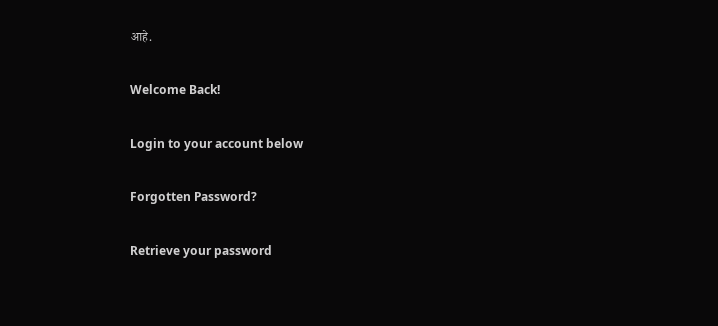आहे.

Welcome Back!

Login to your account below

Forgotten Password?

Retrieve your password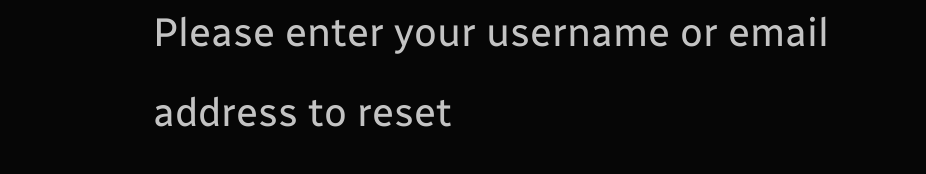Please enter your username or email address to reset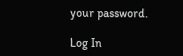your password.

Log In